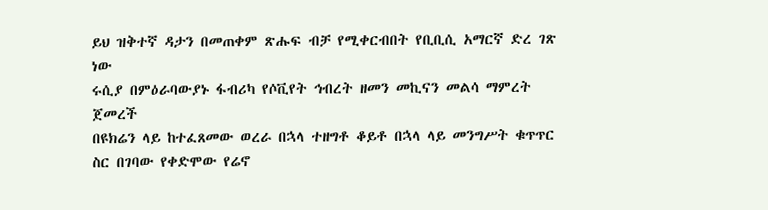ይህ ዝቅተኛ ዳታን በመጠቀም ጽሑፍ ብቻ የሚቀርብበት የቢቢሲ አማርኛ ድረ ገጽ ነው
ሩሲያ በምዕራባውያኑ ፋብሪካ የሶቪየት ኅብረት ዘመን መኪናን መልሳ ማምረት ጀመረች
በዩክሬን ላይ ከተፈጸመው ወረራ በኋላ ተዘግቶ ቆይቶ በኋላ ላይ መንግሥት ቁጥጥር ስር በገባው የቀድሞው የሬኖ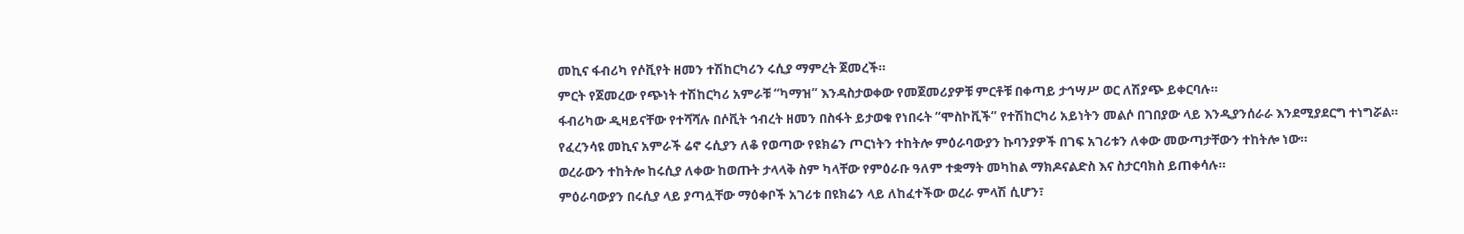መኪና ፋብሪካ የሶቪየት ዘመን ተሽከርካሪን ሩሲያ ማምረት ጀመረች።
ምርት የጀመረው የጭነት ተሽከርካሪ አምራቹ “ካማዝ” እንዳስታወቀው የመጀመሪያዎቹ ምርቶቹ በቀጣይ ታኅሣሥ ወር ለሽያጭ ይቀርባሉ።
ፋብሪካው ዲዛይናቸው የተሻሻሉ በሶቪት ኅብረት ዘመን በስፋት ይታወቁ የነበሩት “ሞስኮቪች” የተሽከርካሪ አይነትን መልሶ በገበያው ላይ እንዲያንሰራራ እንደሚያደርግ ተነግሯል።
የፈረንሳዩ መኪና አምራች ሬኖ ሩሲያን ለቆ የወጣው የዩክሬን ጦርነትን ተከትሎ ምዕራባውያን ኩባንያዎች በገፍ አገሪቱን ለቀው መውጣታቸውን ተከትሎ ነው።
ወረራውን ተከትሎ ከሩሲያ ለቀው ከወጡት ታላላቅ ስም ካላቸው የምዕራቡ ዓለም ተቋማት መካከል ማክዶናልድስ እና ስታርባክስ ይጠቀሳሉ።
ምዕራባውያን በሩሲያ ላይ ያጣሏቸው ማዕቀቦች አገሪቱ በዩክሬን ላይ ለከፈተችው ወረራ ምላሽ ሲሆን፣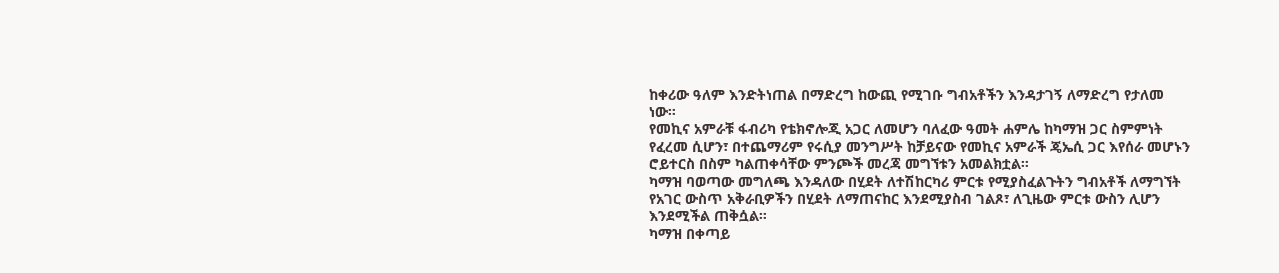ከቀሪው ዓለም እንድትነጠል በማድረግ ከውጪ የሚገቡ ግብአቶችን እንዳታገኝ ለማድረግ የታለመ ነው።
የመኪና አምራቹ ፋብሪካ የቴክኖሎጂ አጋር ለመሆን ባለፈው ዓመት ሐምሌ ከካማዝ ጋር ስምምነት የፈረመ ሲሆን፣ በተጨማሪም የሩሲያ መንግሥት ከቻይናው የመኪና አምራች ጄኤሲ ጋር እየሰራ መሆኑን ሮይተርስ በስም ካልጠቀሳቸው ምንጮች መረጃ መግኘቱን አመልክቷል።
ካማዝ ባወጣው መግለጫ እንዳለው በሂደት ለተሽከርካሪ ምርቱ የሚያስፈልጉትን ግብአቶች ለማግኘት የአገር ውስጥ አቅራቢዎችን በሂደት ለማጠናከር እንደሚያስብ ገልጾ፣ ለጊዜው ምርቱ ውስን ሊሆን እንደሚችል ጠቅሷል።
ካማዝ በቀጣይ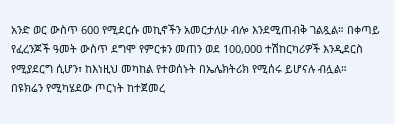አንድ ወር ውስጥ 600 የሚደርሱ መኪኖችን አመርታለሁ ብሎ እንደሚጠብቅ ገልጿል። በቀጣይ የፈረንጆች ዓመት ውስጥ ደግሞ የምርቱን መጠን ወደ 100,000 ተሽከርካሪዎች እንዲደርስ የሚያደርግ ሲሆን፣ ከእነዚህ መካከል የተወሰኑት በኤሌክትሪክ የሚሰሩ ይሆናሉ ብሏል።
በዩክሬን የሚካሄደው ጦርነት ከተጀመረ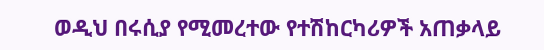ወዲህ በሩሲያ የሚመረተው የተሽከርካሪዎች አጠቃላይ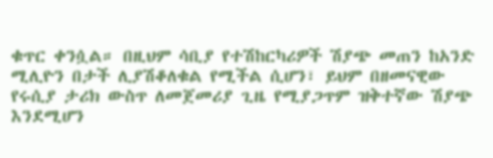ቁጥር ቀንሷል። በዚህም ሳቢያ የተሽከርካሪዎች ሽያጭ መጠን ከአንድ ሚሊዮን በታች ሊያሽቆለቁል የሚችል ሲሆን፣ ይህም በዘመናዊው የሩሲያ ታሪክ ውስጥ ለመጀመሪያ ጊዜ የሚያጋጥም ዝቅተኛው ሽያጭ እንደሚሆን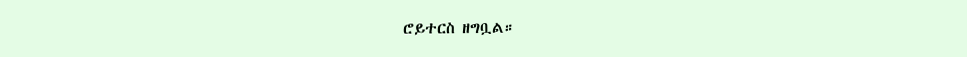ሮይተርስ ዘግቧል።